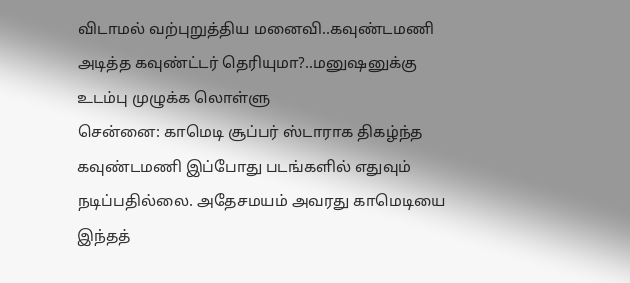விடாமல் வற்புறுத்திய மனைவி..கவுண்டமணி அடித்த கவுண்ட்டர் தெரியுமா?..மனுஷனுக்கு உடம்பு முழுக்க லொள்ளு
சென்னை: காமெடி சூப்பர் ஸ்டாராக திகழ்ந்த கவுண்டமணி இப்போது படங்களில் எதுவும் நடிப்பதில்லை. அதேசமயம் அவரது காமெடியை இந்தத்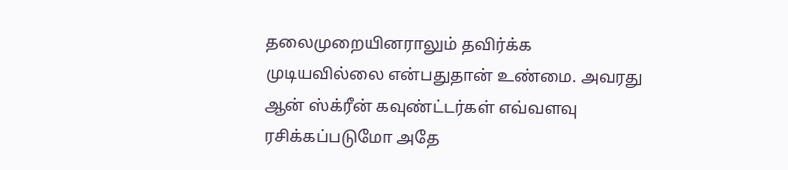தலைமுறையினராலும் தவிர்க்க முடியவில்லை என்பதுதான் உண்மை. அவரது ஆன் ஸ்க்ரீன் கவுண்ட்டர்கள் எவ்வளவு ரசிக்கப்படுமோ அதே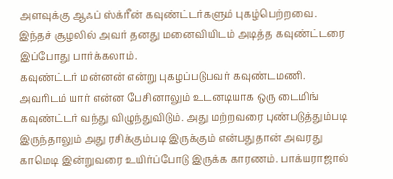அளவுக்கு ஆஃப் ஸ்க்ரீன் கவுண்ட்டர்களும் புகழ்பெற்றவை. இந்தச் சூழலில் அவர் தனது மனைவியிடம் அடித்த கவுண்ட்டரை இப்போது பார்க்கலாம்.
கவுண்ட்டர் மன்னன் என்று புகழப்படுபவர் கவுண்டமணி. அவரிடம் யார் என்ன பேசினாலும் உடனடியாக ஒரு டைமிங் கவுண்ட்டர் வந்து விழுந்துவிடும். அது மற்றவரை புண்படுத்தும்படி இருந்தாலும் அது ரசிக்கும்படி இருக்கும் என்பதுதான் அவரது காமெடி இன்றுவரை உயிர்ப்போடு இருக்க காரணம். பாக்யராஜால்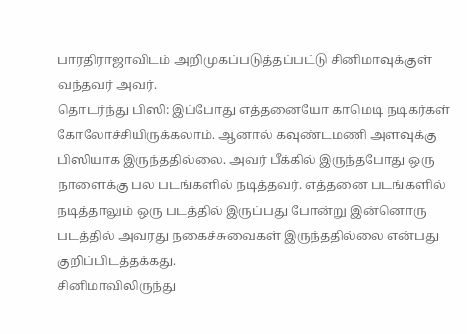பாரதிராஜாவிடம் அறிமுகப்படுத்தப்பட்டு சினிமாவுக்குள் வந்தவர் அவர்.
தொடர்ந்து பிஸி: இப்போது எத்தனையோ காமெடி நடிகர்கள் கோலோச்சியிருக்கலாம். ஆனால் கவுண்டமணி அளவுக்கு பிஸியாக இருந்ததில்லை. அவர் பீக்கில் இருந்தபோது ஒரு நாளைக்கு பல படங்களில் நடித்தவர். எத்தனை படங்களில் நடித்தாலும் ஒரு படத்தில் இருப்பது போன்று இன்னொரு படத்தில் அவரது நகைச்சுவைகள் இருந்ததில்லை என்பது குறிப்பிடத்தக்கது.
சினிமாவிலிருந்து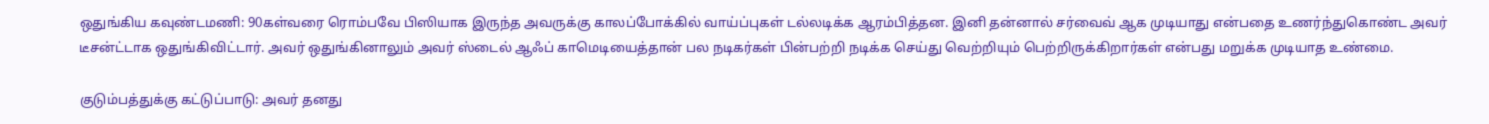ஒதுங்கிய கவுண்டமணி: 90கள்வரை ரொம்பவே பிஸியாக இருந்த அவருக்கு காலப்போக்கில் வாய்ப்புகள் டல்லடிக்க ஆரம்பித்தன. இனி தன்னால் சர்வைவ் ஆக முடியாது என்பதை உணர்ந்துகொண்ட அவர் டீசன்ட்டாக ஒதுங்கிவிட்டார். அவர் ஒதுங்கினாலும் அவர் ஸ்டைல் ஆஃப் காமெடியைத்தான் பல நடிகர்கள் பின்பற்றி நடிக்க செய்து வெற்றியும் பெற்றிருக்கிறார்கள் என்பது மறுக்க முடியாத உண்மை.

குடும்பத்துக்கு கட்டுப்பாடு: அவர் தனது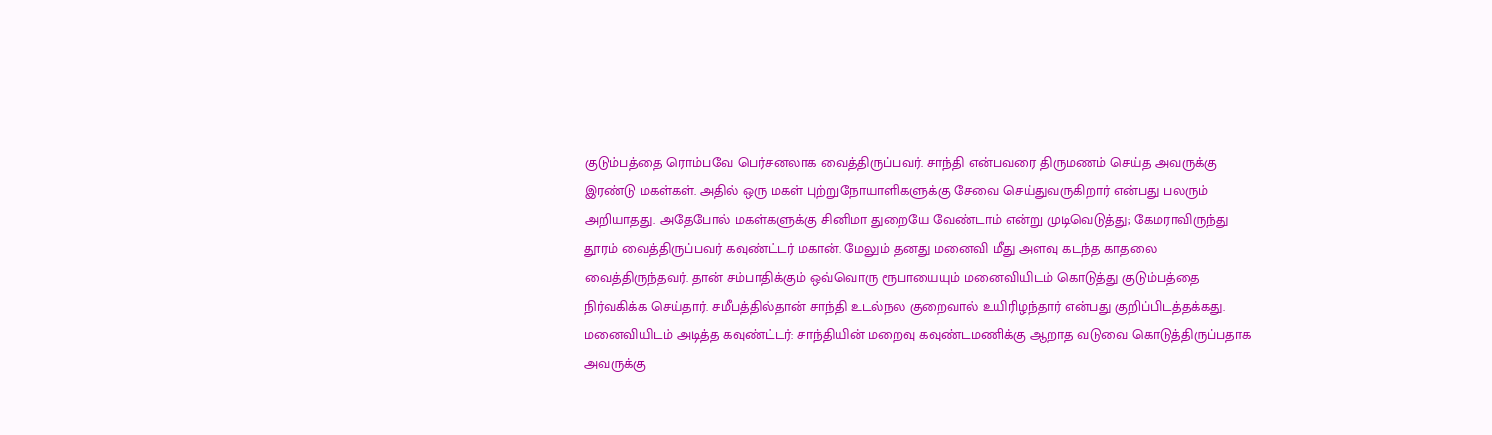குடும்பத்தை ரொம்பவே பெர்சனலாக வைத்திருப்பவர். சாந்தி என்பவரை திருமணம் செய்த அவருக்கு இரண்டு மகள்கள். அதில் ஒரு மகள் புற்றுநோயாளிகளுக்கு சேவை செய்துவருகிறார் என்பது பலரும் அறியாதது. அதேபோல் மகள்களுக்கு சினிமா துறையே வேண்டாம் என்று முடிவெடுத்து; கேமராவிருந்து தூரம் வைத்திருப்பவர் கவுண்ட்டர் மகான். மேலும் தனது மனைவி மீது அளவு கடந்த காதலை வைத்திருந்தவர். தான் சம்பாதிக்கும் ஒவ்வொரு ரூபாயையும் மனைவியிடம் கொடுத்து குடும்பத்தை நிர்வகிக்க செய்தார். சமீபத்தில்தான் சாந்தி உடல்நல குறைவால் உயிரிழந்தார் என்பது குறிப்பிடத்தக்கது.
மனைவியிடம் அடித்த கவுண்ட்டர்: சாந்தியின் மறைவு கவுண்டமணிக்கு ஆறாத வடுவை கொடுத்திருப்பதாக அவருக்கு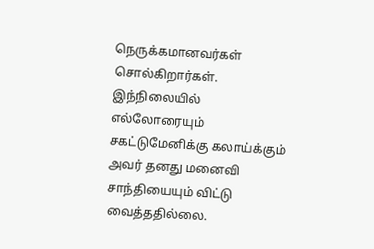நெருக்கமானவர்கள் சொல்கிறார்கள். இந்நிலையில் எல்லோரையும் சகட்டுமேனிக்கு கலாய்க்கும் அவர் தனது மனைவி சாந்தியையும் விட்டு வைத்ததில்லை.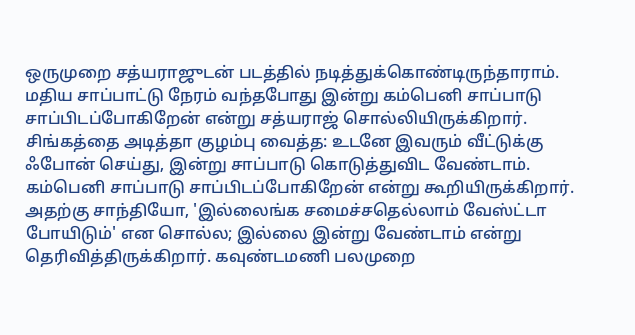ஒருமுறை சத்யராஜுடன் படத்தில் நடித்துக்கொண்டிருந்தாராம். மதிய சாப்பாட்டு நேரம் வந்தபோது இன்று கம்பெனி சாப்பாடு சாப்பிடப்போகிறேன் என்று சத்யராஜ் சொல்லியிருக்கிறார்.
சிங்கத்தை அடித்தா குழம்பு வைத்த: உடனே இவரும் வீட்டுக்கு ஃபோன் செய்து, இன்று சாப்பாடு கொடுத்துவிட வேண்டாம். கம்பெனி சாப்பாடு சாப்பிடப்போகிறேன் என்று கூறியிருக்கிறார். அதற்கு சாந்தியோ, 'இல்லைங்க சமைச்சதெல்லாம் வேஸ்ட்டா போயிடும்' என சொல்ல; இல்லை இன்று வேண்டாம் என்று தெரிவித்திருக்கிறார். கவுண்டமணி பலமுறை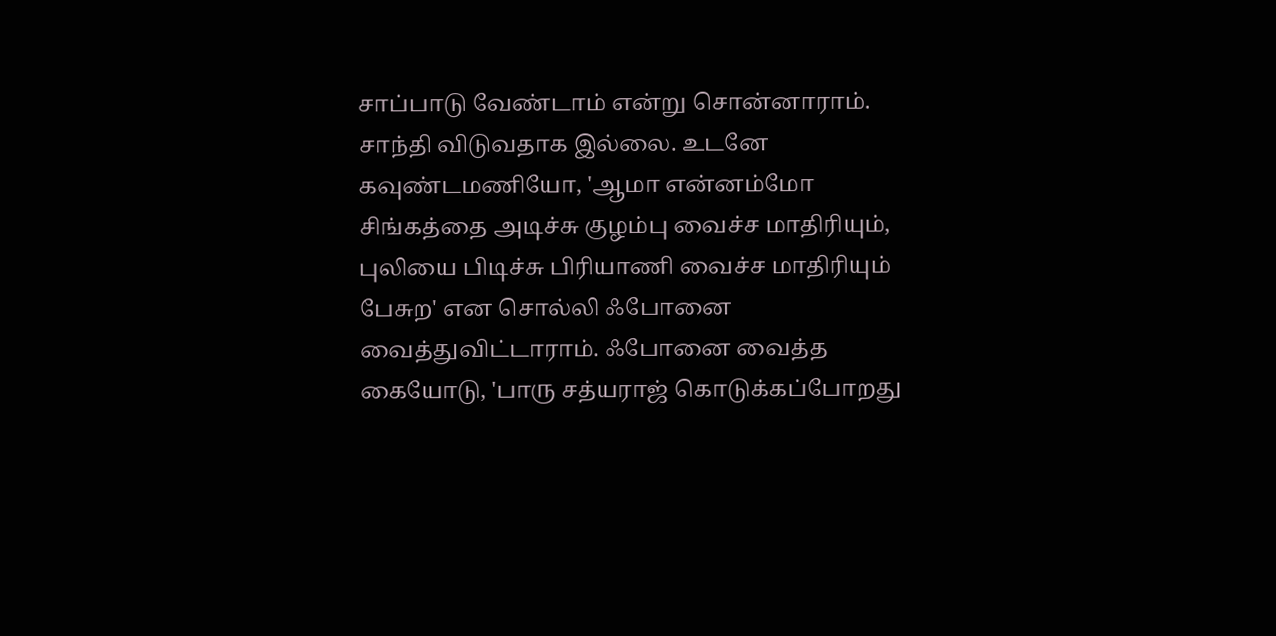சாப்பாடு வேண்டாம் என்று சொன்னாராம். சாந்தி விடுவதாக இல்லை. உடனே கவுண்டமணியோ, 'ஆமா என்னம்மோ சிங்கத்தை அடிச்சு குழம்பு வைச்ச மாதிரியும், புலியை பிடிச்சு பிரியாணி வைச்ச மாதிரியும் பேசுற' என சொல்லி ஃபோனை வைத்துவிட்டாராம். ஃபோனை வைத்த கையோடு, 'பாரு சத்யராஜ் கொடுக்கப்போறது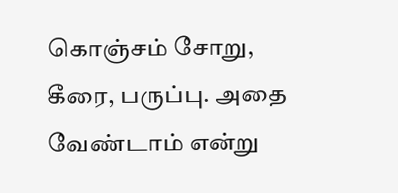கொஞ்சம் சோறு, கீரை, பருப்பு. அதை வேண்டாம் என்று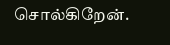சொல்கிறேன்.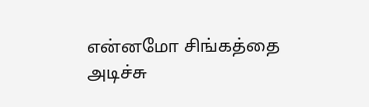என்னமோ சிங்கத்தை அடிச்சு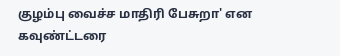குழம்பு வைச்ச மாதிரி பேசுறா' என கவுண்ட்டரை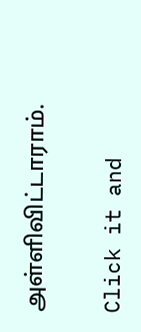அள்ளிவிட்டாராம்.


Click it and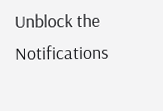Unblock the Notifications